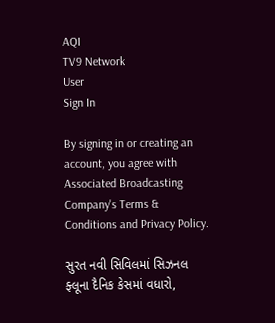AQI
TV9 Network
User
Sign In

By signing in or creating an account, you agree with Associated Broadcasting Company's Terms & Conditions and Privacy Policy.

સુરત નવી સિવિલમાં સિઝનલ ફ્લૂના દૈનિક કેસમાં વધારો,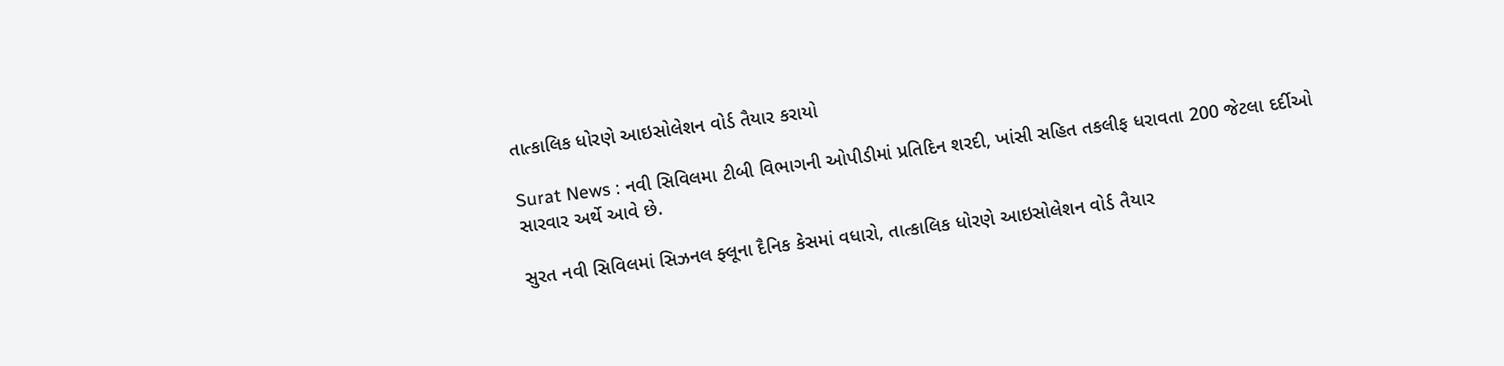તાત્કાલિક ધોરણે આઇસોલેશન વોર્ડ તૈયાર કરાયો

Surat News : નવી સિવિલમા ટીબી વિભાગની ઓપીડીમાં પ્રતિદિન શરદી, ખાંસી સહિત તકલીફ ધરાવતા 200 જેટલા દર્દીઓ સારવાર અર્થે આવે છે.

સુરત નવી સિવિલમાં સિઝનલ ફ્લૂના દૈનિક કેસમાં વધારો, તાત્કાલિક ધોરણે આઇસોલેશન વોર્ડ તૈયાર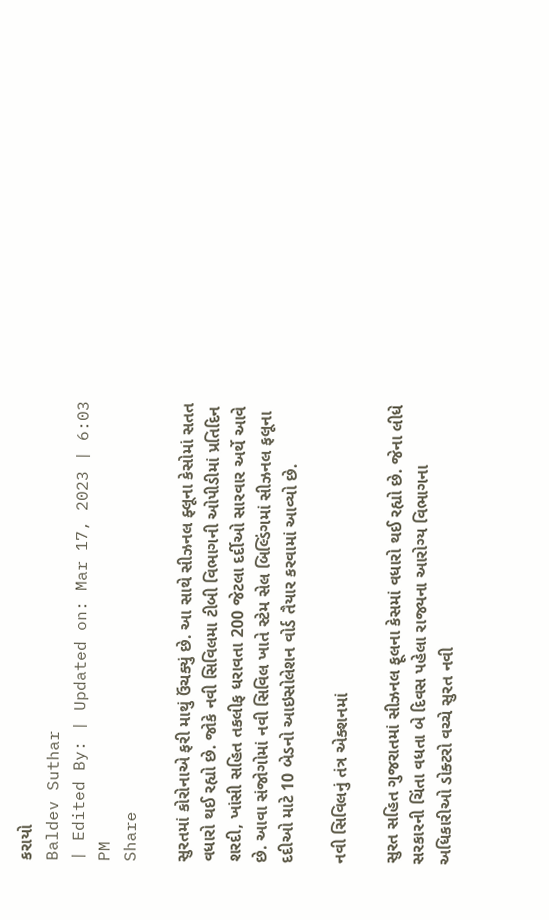કરાયો
Baldev Suthar
| Edited By: | Updated on: Mar 17, 2023 | 6:03 PM
Share

સુરતમાં કોરોનાએ ફરી માથું ઉંચક્યું છે. આ સાથે સીઝનલ ફ્લૂના કેસોમાં સતત વધારો થઈ રહ્યો છે. જોકે નવી સિવિલમા ટીબી વિભાગની ઓપીડીમાં પ્રતિદિન શરદી, ખાંસી સહિત તકલીફ ધરાવતા 200 જેટલા દર્દીઓ સારવાર અર્થે આવે છે. આવા સંજોગોમાં નવી સિવિલ ખાતે સ્ટેમ સેલ બિલ્ડિંગમાં સીઝનલ ફલૂના દદીઓ માટે 10 બેડનો આઇસોલેશન વોર્ડ તૈયાર કરવામાં આવ્યો છે.

નવી સિવિલનું તંત્ર એક્શનમાં

સુરત સહિત ગુજરાતમાં સીઝનલ ફૂલના કેસમાં વધારો થઈ રહ્યો છે. જેના લીધે સરકારની ચિંતા વધતા બે દિવસ પહેલા રાજ્યના આરોગ્ય વિભાગના અધિકારીઓ ડોક્ટરો વચ્ચે સુરત નવી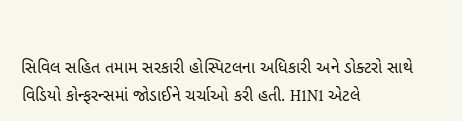સિવિલ સહિત તમામ સરકારી હોસ્પિટલના અધિકારી અને ડોક્ટરો સાથે વિડિયો કોન્ફરન્સમાં જોડાઈને ચર્ચાઓ કરી હતી. H1N1 એટલે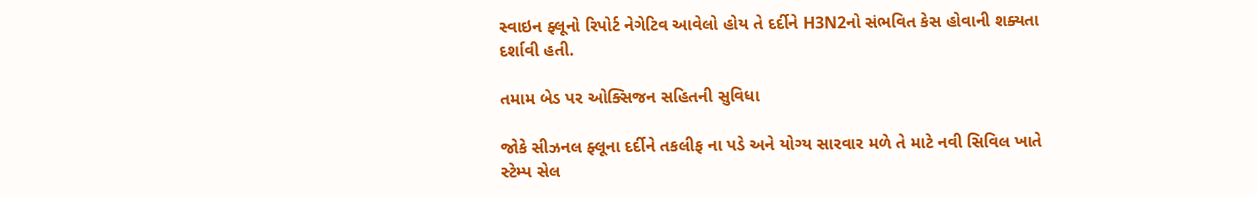સ્વાઇન ફ્લૂનો રિપોર્ટ નેગેટિવ આવેલો હોય તે દર્દીને H3N2નો સંભવિત કેસ હોવાની શક્યતા દર્શાવી હતી.

તમામ બેડ પર ઓક્સિજન સહિતની સુવિધા

જોકે સીઝનલ ફ્લૂના દર્દીને તકલીફ ના પડે અને યોગ્ય સારવાર મળે તે માટે નવી સિવિલ ખાતે સ્ટેમ્પ સેલ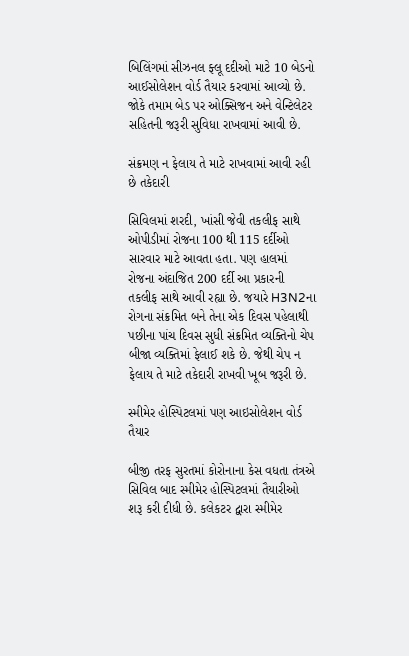બિલિંગમાં સીઝનલ ફ્લૂ દદીઓ માટે 10 બેડનો આઈસોલેશન વોર્ડ તૈયાર કરવામાં આવ્યો છે. જોકે તમામ બેડ પર ઓક્સિજન અને વેન્ટિલેટર સહિતની જરૂરી સુવિધા રાખવામાં આવી છે.

સંક્રમણ ન ફેલાય તે માટે રાખવામાં આવી રહી છે તકેદારી

સિવિલમાં શરદી, ખાંસી જેવી તકલીફ સાથે ઓપીડીમાં રોજના 100 થી 115 દર્દીઓ સારવાર માટે આવતા હતા. પણ હાલમાં રોજના અંદાજિત 200 દર્દી આ પ્રકારની તકલીફ સાથે આવી રહ્યા છે. જયારે H3N2ના રોગના સંક્રમિત બને તેના એક દિવસ પહેલાથી પછીના પાંચ દિવસ સુધી સંક્રમિત વ્યક્તિનો ચેપ બીજા વ્યક્તિમાં ફેલાઈ શકે છે. જેથી ચેપ ન ફેલાય તે માટે તકેદારી રાખવી ખૂબ જરૂરી છે.

સ્મીમેર હોસ્પિટલમાં પણ આઇસોલેશન વોર્ડ તૈયાર

બીજી તરફ સુરતમાં કોરોનાના કેસ વધતા તંત્રએ સિવિલ બાદ સ્મીમેર હોસ્પિટલમાં તૈયારીઓ શરૂ કરી દીધી છે. કલેકટર દ્વારા સ્મીમેર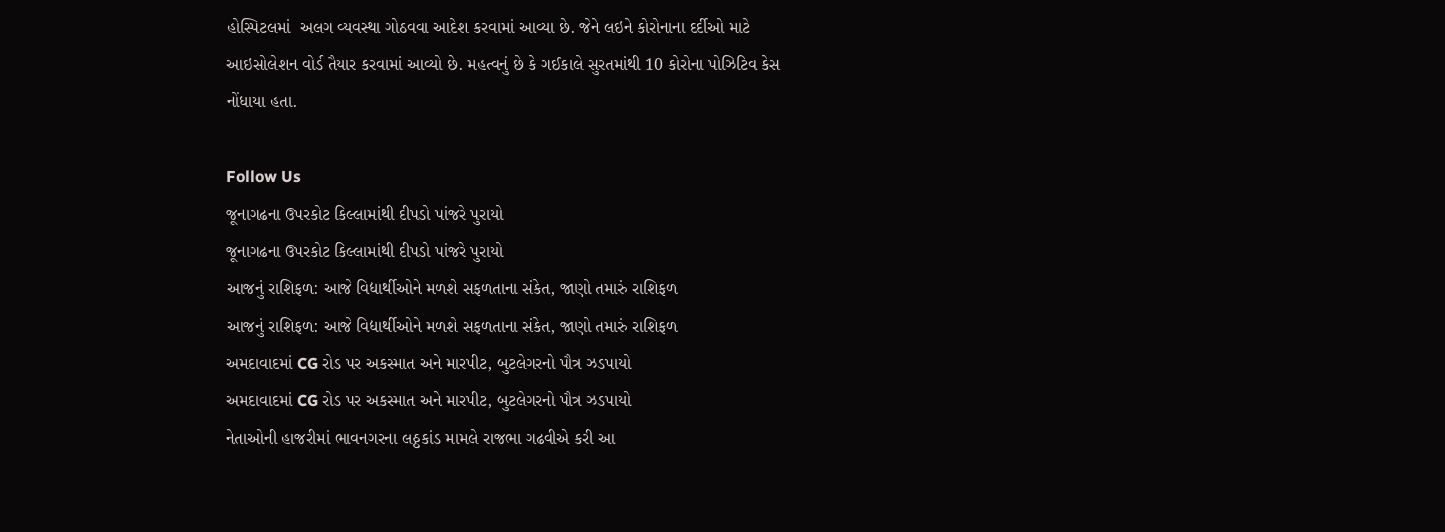હોસ્પિટલમાં  અલગ વ્યવસ્થા ગોઠવવા આદેશ કરવામાં આવ્યા છે. જેને લઇને કોરોનાના દર્દીઓ માટે  આઇસોલેશન વોર્ડ તૈયાર કરવામાં આવ્યો છે. મહત્વનું છે કે ગઈકાલે સુરતમાંથી 10 કોરોના પોઝિટિવ કેસ નોંધાયા હતા.

Follow Us
જૂનાગઢના ઉપરકોટ કિલ્લામાંથી દીપડો પાંજરે પુરાયો
જૂનાગઢના ઉપરકોટ કિલ્લામાંથી દીપડો પાંજરે પુરાયો
આજનું રાશિફળ: આજે વિદ્યાર્થીઓને મળશે સફળતાના સંકેત, જાણો તમારું રાશિફળ
આજનું રાશિફળ: આજે વિદ્યાર્થીઓને મળશે સફળતાના સંકેત, જાણો તમારું રાશિફળ
અમદાવાદમાં CG રોડ પર અકસ્માત અને મારપીટ, બુટલેગરનો પૌત્ર ઝડપાયો
અમદાવાદમાં CG રોડ પર અકસ્માત અને મારપીટ, બુટલેગરનો પૌત્ર ઝડપાયો
નેતાઓની હાજરીમાં ભાવનગરના લઠ્ઠકાંડ મામલે રાજભા ગઢવીએ કરી આ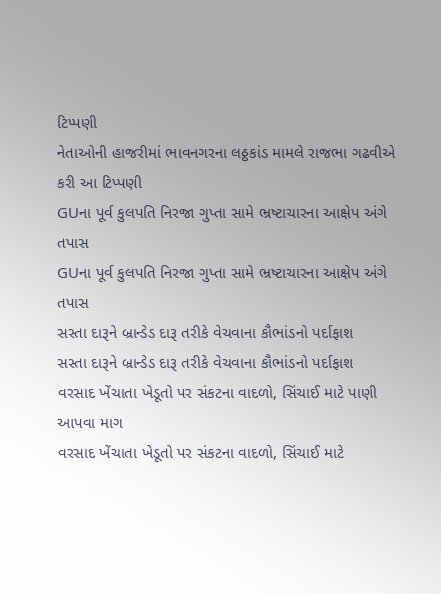ટિપ્પણી
નેતાઓની હાજરીમાં ભાવનગરના લઠ્ઠકાંડ મામલે રાજભા ગઢવીએ કરી આ ટિપ્પણી
GUના પૂર્વ કુલપતિ નિરજા ગુપ્તા સામે ભ્રષ્ટાચારના આક્ષેપ અંગે તપાસ
GUના પૂર્વ કુલપતિ નિરજા ગુપ્તા સામે ભ્રષ્ટાચારના આક્ષેપ અંગે તપાસ
સસ્તા દારૂને બ્રાન્ડેડ દારૂ તરીકે વેચવાના કૌભાંડનો પર્દાફાશ
સસ્તા દારૂને બ્રાન્ડેડ દારૂ તરીકે વેચવાના કૌભાંડનો પર્દાફાશ
વરસાદ ખેંચાતા ખેડૂતો પર સંકટના વાદળો, સિંચાઈ માટે પાણી આપવા માગ
વરસાદ ખેંચાતા ખેડૂતો પર સંકટના વાદળો, સિંચાઈ માટે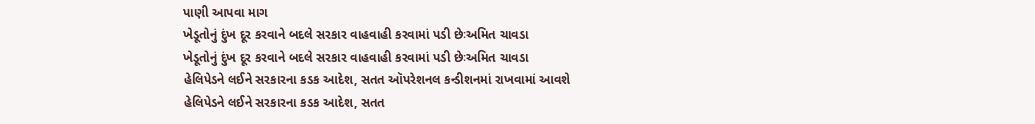પાણી આપવા માગ
ખેડૂતોનું દુંખ દૂર કરવાને બદલે સરકાર વાહવાહી કરવામાં પડી છેઃઅમિત ચાવડા
ખેડૂતોનું દુંખ દૂર કરવાને બદલે સરકાર વાહવાહી કરવામાં પડી છેઃઅમિત ચાવડા
હેલિપેડને લઈને સરકારના કડક આદેશ, સતત ઑપરેશનલ કન્ડીશનમાં રાખવામાં આવશે
હેલિપેડને લઈને સરકારના કડક આદેશ, સતત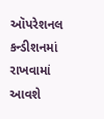ઑપરેશનલ કન્ડીશનમાં રાખવામાં આવશે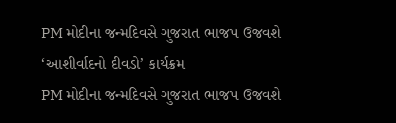PM મોદીના જન્મદિવસે ગુજરાત ભાજપ ઉજવશે ‘આશીર્વાદનો દીવડો’ કાર્યક્રમ
PM મોદીના જન્મદિવસે ગુજરાત ભાજપ ઉજવશે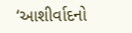‘આશીર્વાદનો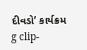દીવડો’ કાર્યક્રમ
g clip-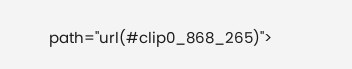path="url(#clip0_868_265)">